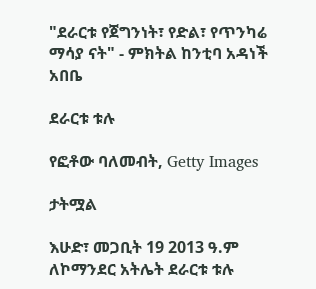"ደራርቱ የጀግንነት፣ የድል፣ የጥንካሬ ማሳያ ናት" - ምክትል ከንቲባ አዳነች አበቤ

ደራርቱ ቱሉ

የፎቶው ባለመብት, Getty Images

ታትሟል

እሁድ፣ መጋቢት 19 2013 ዓ.ም ለኮማንደር አትሌት ደራርቱ ቱሉ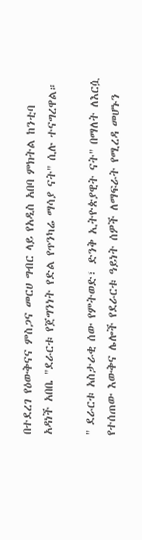በተደረገ የዕውቅናና ምስጋና መርሀ ግብር ላይ የአዲስ አበባ ምክትል ከንቲባ አዳነች አበቤ "ደራርቱ የጀግንነት የድል የጥንካሬ ማሳያ ናት" ሲሉ ተናግረዋል።

" ደራርቱ አስታራቂ ሰው የምትወድ፣ ድንቅ ኢትዮጵያዊት ናት" በማለት ለእርሷ የተሰጠው እውቅና ሌሎች የደራርቱ ዓይነት ሰዎች ለማፍራት የሚረዳ መሆኑን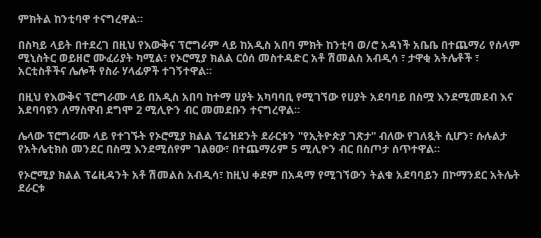ምክትል ከንቲባዋ ተናግረዋል።

በስካይ ላይት በተደረገ በዚህ የእውቅና ፕሮግራም ላይ ከአዲስ አበባ ምክት ከንቲባ ወ/ሮ አዳነች አቤቤ በተጨማሪ የሰላም ሚኒስትር ወይዘሮ ሙፈሪያት ካሚል፣ የኦሮሚያ ክልል ርዕሰ መስተዳድር አቶ ሽመልስ አብዲሳ ፣ ታዋቂ አትሌቶች ፣ አርቲስቶችና ሌሎች የስራ ሃላፊዎች ተገኝተዋል።

በዚህ የእውቅና ፕሮግራሙ ላይ በአዲስ አበባ ከተማ ሀያት አካባባቢ የሚገኘው የሀያት አደባባይ በስሟ እንደሚመደብ እና አደባባዩን ለማስዋብ ደግሞ 2 ሚሊዮን ብር መመደቡን ተናግረዋል።

ሌላው ፕሮግራሙ ላይ የተገኙት የኦሮሚያ ክልል ፕሬዝደንት ደራርቱን "የኢትዮጵያ ገጽታ" ብለው የገለጿት ሲሆን፣ ሱሉልታ የአትሌቲክስ መንደር በስሟ እንደሚሰየም ገልፀው፣ በተጨማሪም 5 ሚሊዮን ብር በስጦታ ሰጥተዋል።

የኦሮሚያ ክልል ፕሬዚዳንት አቶ ሽመልስ አብዲሳ፣ ከዚህ ቀደም በአዳማ የሚገኘውን ትልቁ አደባባይን በኮማንደር አትሌት ደራርቱ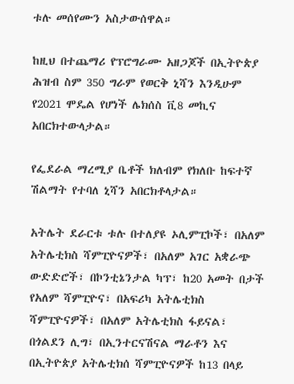ቱሉ መሰየሙን አስታውሰዋል።

ከዚህ በተጨማሪ የፕሮግራሙ አዘጋጆች በኢትዮጵያ ሕዝብ ስም 350 ግራም የወርቅ ኒሻን እንዲሁም የ2021 ሞዴል የሆነች ሌክሰስ ቪ8 መኪና አበርክተውላታል።

የፌደራል ማረሚያ ቤቶች ክለብም የክለቡ ከፍተኛ ሽልማት የተባለ ኒሻን አበርክቶላታል።

አትሌት ደራርቱ ቱሉ በተለያዩ ኦሊምፒኮች፣ በአለም አትሌቲክስ ሻምፒዮናዎች፣ በአለም አገር አቋራጭ ውድድሮች፣ በኮንቲኔንታል ካፕ፣ ከ20 አመት በታች የአለም ሻምፒዮና፣ በአፍሪካ አትሌቲክስ ሻምፒዮናዎች፣ በአለም አትሌቲክስ ፋይናል፣ በጎልደን ሊግ፣ በኢንተርናሽናል ማራቶን እና በኢትዮጵያ አትሌቲክሰ ሻምፒዮናዎች ከ13 በላይ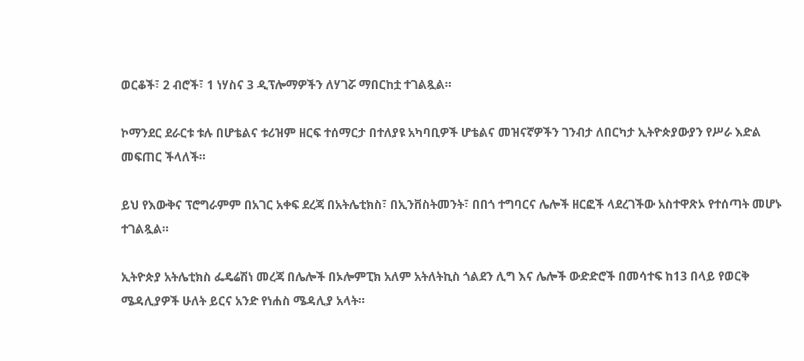ወርቆች፣ 2 ብሮች፣ 1 ነሃስና 3 ዲፕሎማዎችን ለሃገሯ ማበርከቷ ተገልጿል።

ኮማንደር ደራርቱ ቱሉ በሆቴልና ቱሪዝም ዘርፍ ተሰማርታ በተለያዩ አካባቢዎች ሆቴልና መዝናኛዎችን ገንብታ ለበርካታ ኢትዮጵያውያን የሥራ እድል መፍጠር ችላለች።

ይህ የእውቅና ፕሮግራምም በአገር አቀፍ ደረጃ በአትሌቲክስ፣ በኢንቨስትመንት፣ በበጎ ተግባርና ሌሎች ዘርፎች ላደረገችው አስተዋጽኦ የተሰጣት መሆኑ ተገልጿል።

ኢትዮጵያ አትሌቲክስ ፌዴሬሽነ መረጃ በሌሎች በኦሎምፒክ አለም አትለትኪስ ጎልደን ሊግ እና ሌሎች ውድድሮች በመሳተፍ ከ13 በላይ የወርቅ ሜዳሊያዎች ሁለት ይርና አንድ የነሐስ ሜዳሊያ አላት።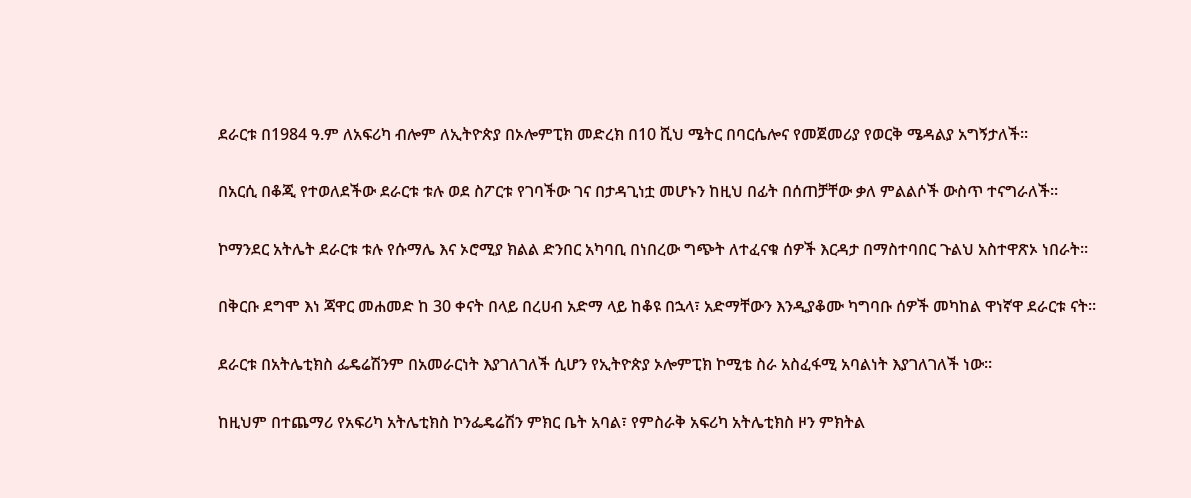ደራርቱ በ1984 ዓ.ም ለአፍሪካ ብሎም ለኢትዮጵያ በኦሎምፒክ መድረክ በ10 ሺህ ሜትር በባርሴሎና የመጀመሪያ የወርቅ ሜዳልያ አግኝታለች።

በአርሲ በቆጂ የተወለደችው ደራርቱ ቱሉ ወደ ስፖርቱ የገባችው ገና በታዳጊነቷ መሆኑን ከዚህ በፊት በሰጠቻቸው ቃለ ምልልሶች ውስጥ ተናግራለች።

ኮማንደር አትሌት ደራርቱ ቱሉ የሱማሌ እና ኦሮሚያ ክልል ድንበር አካባቢ በነበረው ግጭት ለተፈናቁ ሰዎች እርዳታ በማስተባበር ጉልህ አስተዋጽኦ ነበራት።

በቅርቡ ደግሞ እነ ጃዋር መሐመድ ከ 30 ቀናት በላይ በረሀብ አድማ ላይ ከቆዩ በኋላ፣ አድማቸውን እንዲያቆሙ ካግባቡ ሰዎች መካከል ዋነኛዋ ደራርቱ ናት።

ደራርቱ በአትሌቲክስ ፌዴሬሽንም በአመራርነት እያገለገለች ሲሆን የኢትዮጵያ ኦሎምፒክ ኮሚቴ ስራ አስፈፋሚ አባልነት እያገለገለች ነው።

ከዚህም በተጨማሪ የአፍሪካ አትሌቲክስ ኮንፌዴሬሽን ምክር ቤት አባል፣ የምስራቅ አፍሪካ አትሌቲክስ ዞን ምክትል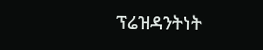ፕሬዝዳንትነት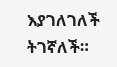እያገለገለች ትገኛለች።